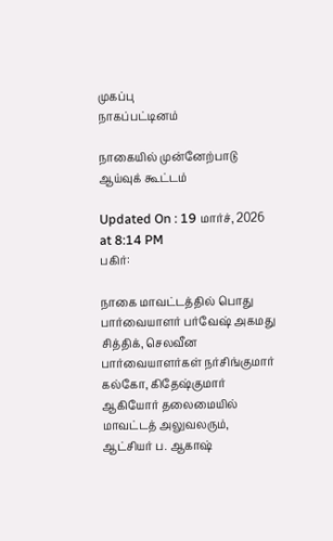முகப்பு
நாகப்பட்டினம்

நாகையில் முன்னேற்பாடு ஆய்வுக் கூட்டம்

Updated On : 19 மார்ச், 2026 at 8:14 PM
பகிர்:

நாகை மாவட்டத்தில் பொது பார்வையாளர் பர்வேஷ் அகமது சித்திக், செலவீன பார்வையாளர்கள் நர்சிங்குமார் கல்கோ, கிதேஷ்குமார் ஆகியோர் தலைமையில் மாவட்டத் அலுவலரும், ஆட்சியர் ப. ஆகாஷ்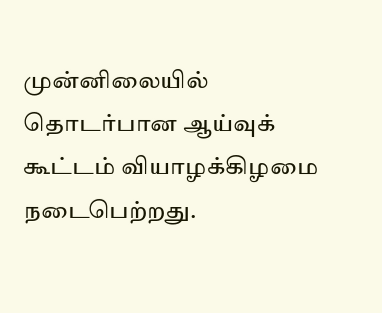முன்னிலையில் தொடர்பான ஆய்வுக் கூட்டம் வியாழக்கிழமை நடைபெற்றது.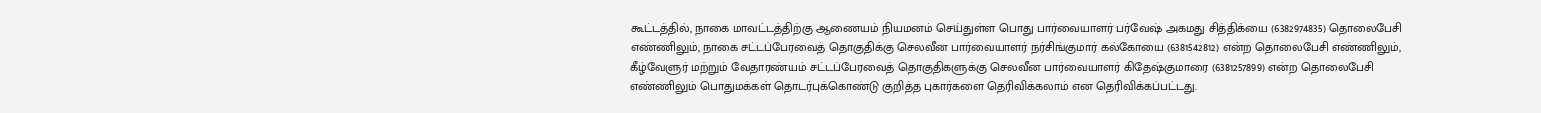கூட்டத்தில், நாகை மாவட்டத்திற்கு ஆணையம் நியமனம் செய்துள்ள பொது பார்வையாளர் பர்வேஷ் அகமது சித்திக்யை (6382974835) தொலைபேசி எண்ணிலும், நாகை சட்டப்பேரவைத் தொகுதிக்கு செலவீன பார்வையாளர் நர்சிங்குமார் கல்கோயை (6381542812) என்ற தொலைபேசி எண்ணிலும், கீழ்வேளுர் மற்றும் வேதாரண்யம் சட்டப்பேரவைத் தொகுதிகளுக்கு செலவீன பார்வையாளர் கிதேஷ்குமாரை (6381257899) என்ற தொலைபேசி எண்ணிலும் பொதுமக்கள் தொடர்புக்கொண்டு குறித்த புகார்களை தெரிவிக்கலாம் என தெரிவிக்கப்பட்டது.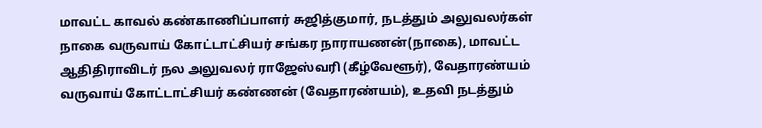மாவட்ட காவல் கண்காணிப்பாளர் சுஜித்குமார், நடத்தும் அலுவலர்கள் நாகை வருவாய் கோட்டாட்சியர் சங்கர நாராயணன்(நாகை), மாவட்ட ஆதிதிராவிடர் நல அலுவலர் ராஜேஸ்வரி (கீழ்வேளூர்), வேதாரண்யம் வருவாய் கோட்டாட்சியர் கண்ணன் (வேதாரண்யம்), உதவி நடத்தும்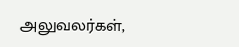அலுவலர்கள்,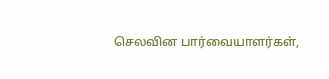செலவின பார்வையாளர்கள்,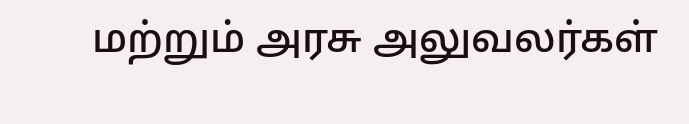மற்றும் அரசு அலுவலர்கள்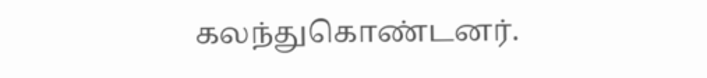கலந்துகொண்டனர்.